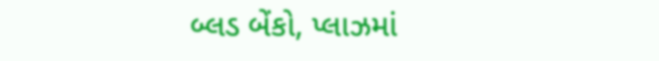બ્લડ બેંકો, પ્લાઝમાં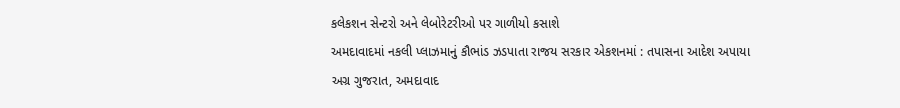કલેકશન સેન્ટરો અને લેબોરેટરીઓ પર ગાળીયો કસાશે
અમદાવાદમાં નકલી પ્લાઝમાનું કૌભાંડ ઝડપાતા રાજય સરકાર એકશનમાં : તપાસના આદેશ અપાયા
અગ્ર ગુજરાત, અમદાવાદ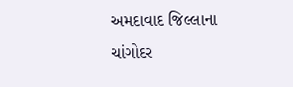અમદાવાદ જિલ્લાના ચાંગોદર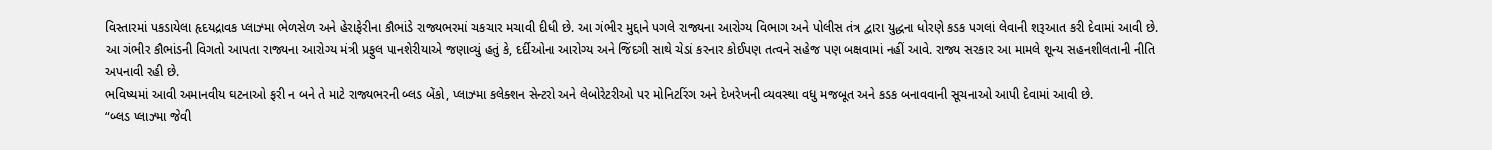વિસ્તારમાં પકડાયેલા હૃદયદ્રાવક પ્લાઝ્મા ભેળસેળ અને હેરાફેરીના કૌભાંડે રાજ્યભરમાં ચકચાર મચાવી દીધી છે. આ ગંભીર મુદ્દાને પગલે રાજ્યના આરોગ્ય વિભાગ અને પોલીસ તંત્ર દ્વારા યુદ્ધના ધોરણે કડક પગલાં લેવાની શરૂઆત કરી દેવામાં આવી છે.
આ ગંભીર કૌભાંડની વિગતો આપતા રાજ્યના આરોગ્ય મંત્રી પ્રફુલ પાનશેરીયાએ જણાવ્યું હતું કે, દર્દીઓના આરોગ્ય અને જિંદગી સાથે ચેડાં કરનાર કોઈપણ તત્વને સહેજ પણ બક્ષવામાં નહીં આવે. રાજ્ય સરકાર આ મામલે શૂન્ય સહનશીલતાની નીતિ અપનાવી રહી છે.
ભવિષ્યમાં આવી અમાનવીય ઘટનાઓ ફરી ન બને તે માટે રાજ્યભરની બ્લડ બેંકો, પ્લાઝ્મા કલેક્શન સેન્ટરો અને લેબોરેટરીઓ પર મોનિટરિંગ અને દેખરેખની વ્યવસ્થા વધુ મજબૂત અને કડક બનાવવાની સૂચનાઓ આપી દેવામાં આવી છે.
“બ્લડ પ્લાઝ્મા જેવી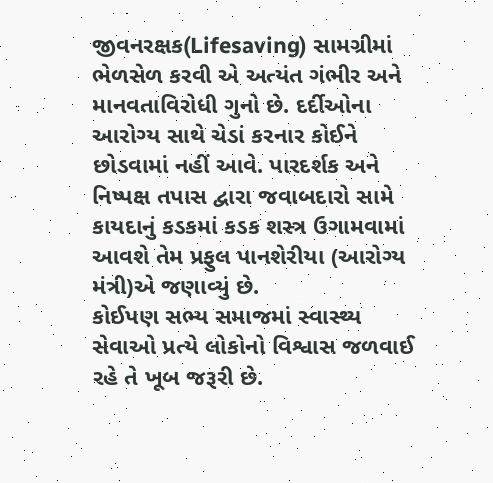જીવનરક્ષક(Lifesaving) સામગ્રીમાં ભેળસેળ કરવી એ અત્યંત ગંભીર અને માનવતાવિરોધી ગુનો છે. દર્દીઓના આરોગ્ય સાથે ચેડાં કરનાર કોઈને છોડવામાં નહીં આવે. પારદર્શક અને નિષ્પક્ષ તપાસ દ્વારા જવાબદારો સામે કાયદાનું કડકમાં કડક શસ્ત્ર ઉગામવામાં આવશે તેમ પ્રફુલ પાનશેરીયા (આરોગ્ય મંત્રી)એ જણાવ્યું છે.
કોઈપણ સભ્ય સમાજમાં સ્વાસ્થ્ય સેવાઓ પ્રત્યે લોકોનો વિશ્વાસ જળવાઈ રહે તે ખૂબ જરૂરી છે.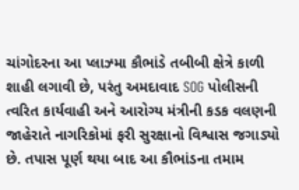ચાંગોદરના આ પ્લાઝ્મા કૌભાંડે તબીબી ક્ષેત્રે કાળી શાહી લગાવી છે, પરંતુ અમદાવાદ SOG પોલીસની ત્વરિત કાર્યવાહી અને આરોગ્ય મંત્રીની કડક વલણની જાહેરાતે નાગરિકોમાં ફરી સુરક્ષાનો વિશ્વાસ જગાડ્યો છે. તપાસ પૂર્ણ થયા બાદ આ કૌભાંડના તમામ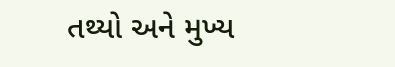તથ્યો અને મુખ્ય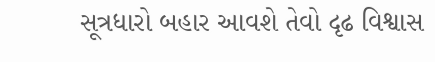સૂત્રધારો બહાર આવશે તેવો દૃઢ વિશ્વાસ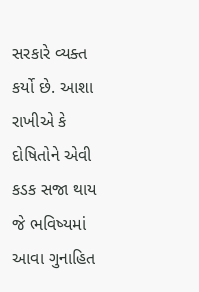સરકારે વ્યક્ત કર્યો છે. આશા રાખીએ કે દોષિતોને એવી કડક સજા થાય જે ભવિષ્યમાં આવા ગુનાહિત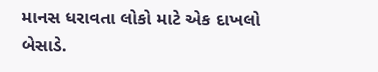માનસ ધરાવતા લોકો માટે એક દાખલો બેસાડે.